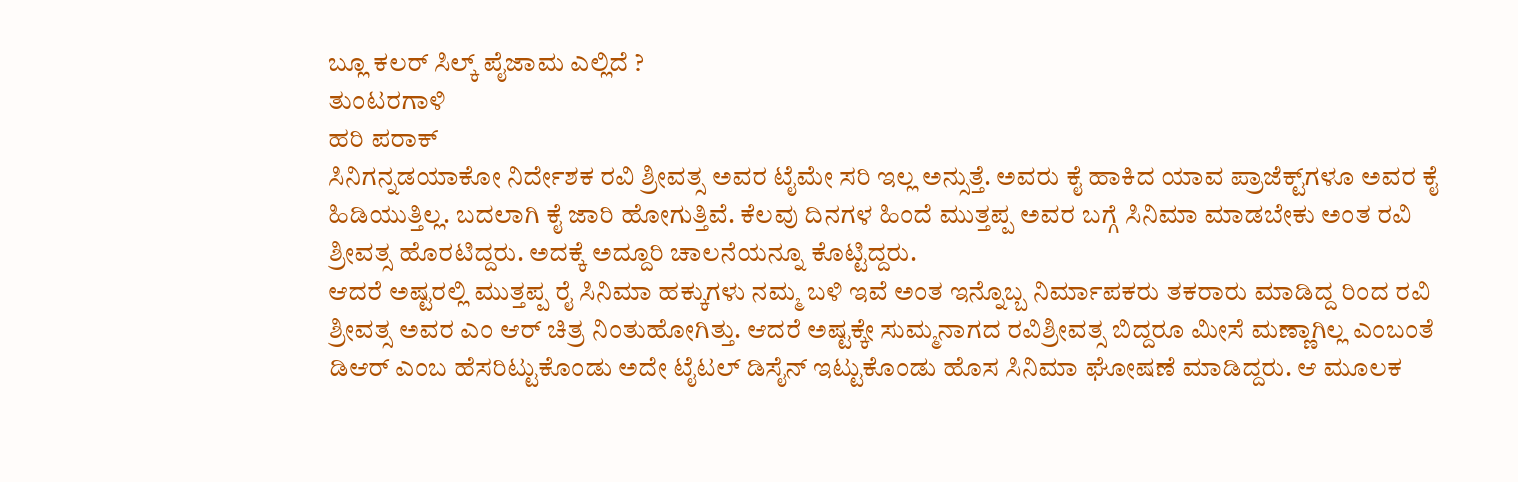ಬ್ಲೂ ಕಲರ್‌ ಸಿಲ್ಕ್‌ ಪೈಜಾಮ ಎಲ್ಲಿದೆ ?
ತುಂಟರಗಾಳಿ
ಹರಿ ಪರಾಕ್‌
ಸಿನಿಗನ್ನಡಯಾಕೋ ನಿರ್ದೇಶಕ ರವಿ ಶ್ರೀವತ್ಸ ಅವರ ಟೈಮೇ ಸರಿ ಇಲ್ಲ ಅನ್ಸುತ್ತೆ. ಅವರು ಕೈ ಹಾಕಿದ ಯಾವ ಪ್ರಾಜೆಕ್ಟ್‌ಗಳೂ ಅವರ ಕೈ ಹಿಡಿಯುತ್ತಿಲ್ಲ. ಬದಲಾಗಿ ಕೈ ಜಾರಿ ಹೋಗುತ್ತಿವೆ. ಕೆಲವು ದಿನಗಳ ಹಿಂದೆ ಮುತ್ತಪ್ಪ ಅವರ ಬಗ್ಗೆ ಸಿನಿಮಾ ಮಾಡಬೇಕು ಅಂತ ರವಿ ಶ್ರೀವತ್ಸ ಹೊರಟಿದ್ದರು. ಅದಕ್ಕೆ ಅದ್ದೂರಿ ಚಾಲನೆಯನ್ನೂ ಕೊಟ್ಟಿದ್ದರು.
ಆದರೆ ಅಷ್ಟರಲ್ಲಿ ಮುತ್ತಪ್ಪ ರೈ ಸಿನಿಮಾ ಹಕ್ಕುಗಳು ನಮ್ಮ ಬಳಿ ಇವೆ ಅಂತ ಇನ್ನೊಬ್ಬ ನಿರ್ಮಾಪಕರು ತಕರಾರು ಮಾಡಿದ್ದ ರಿಂದ ರವಿ ಶ್ರೀವತ್ಸ ಅವರ ಎಂ ಆರ್ ಚಿತ್ರ ನಿಂತುಹೋಗಿತ್ತು. ಆದರೆ ಅಷ್ಟಕ್ಕೇ ಸುಮ್ಮನಾಗದ ರವಿಶ್ರೀವತ್ಸ ಬಿದ್ದರೂ ಮೀಸೆ ಮಣ್ಣಾಗಿಲ್ಲ ಎಂಬಂತೆ ಡಿಆರ್ ಎಂಬ ಹೆಸರಿಟ್ಟುಕೊಂಡು ಅದೇ ಟೈಟಲ್ ಡಿಸೈನ್ ಇಟ್ಟುಕೊಂಡು ಹೊಸ ಸಿನಿಮಾ ಘೋಷಣೆ ಮಾಡಿದ್ದರು. ಆ ಮೂಲಕ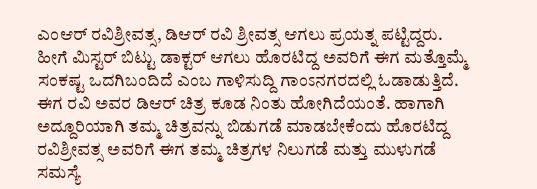ಎಂಆರ್ ರವಿಶ್ರೀವತ್ಸ, ಡಿಆರ್ ರವಿ ಶ್ರೀವತ್ಸ ಆಗಲು ಪ್ರಯತ್ನ ಪಟ್ಟಿದ್ದರು.
ಹೀಗೆ ಮಿಸ್ಟರ್ ಬಿಟ್ಟು ಡಾಕ್ಟರ್ ಆಗಲು ಹೊರಟಿದ್ದ ಅವರಿಗೆ ಈಗ ಮತ್ತೊಮ್ಮೆ ಸಂಕಷ್ಟ ಒದಗಿಬಂದಿದೆ ಎಂಬ ಗಾಳಿಸುದ್ದಿ ಗಾಂಽನಗರದಲ್ಲಿ ಓಡಾಡುತ್ತಿದೆ. ಈಗ ರವಿ ಅವರ ಡಿಆರ್ ಚಿತ್ರ ಕೂಡ ನಿಂತು ಹೋಗಿದೆಯಂತೆ. ಹಾಗಾಗಿ ಅದ್ದೂರಿಯಾಗಿ ತಮ್ಮ ಚಿತ್ರವನ್ನು ಬಿಡುಗಡೆ ಮಾಡಬೇಕೆಂದು ಹೊರಟಿದ್ದ ರವಿಶ್ರೀವತ್ಸ ಅವರಿಗೆ ಈಗ ತಮ್ಮ ಚಿತ್ರಗಳ ನಿಲುಗಡೆ ಮತ್ತು ಮುಳುಗಡೆ ಸಮಸ್ಯೆ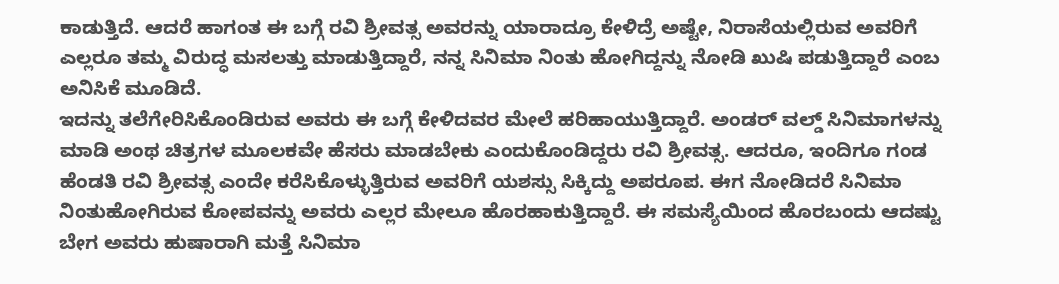ಕಾಡುತ್ತಿದೆ. ಆದರೆ ಹಾಗಂತ ಈ ಬಗ್ಗೆ ರವಿ ಶ್ರೀವತ್ಸ ಅವರನ್ನು ಯಾರಾದ್ರೂ ಕೇಳಿದ್ರೆ ಅಷ್ಟೇ, ನಿರಾಸೆಯಲ್ಲಿರುವ ಅವರಿಗೆ ಎಲ್ಲರೂ ತಮ್ಮ ವಿರುದ್ಧ ಮಸಲತ್ತು ಮಾಡುತ್ತಿದ್ದಾರೆ, ನನ್ನ ಸಿನಿಮಾ ನಿಂತು ಹೋಗಿದ್ದನ್ನು ನೋಡಿ ಖುಷಿ ಪಡುತ್ತಿದ್ದಾರೆ ಎಂಬ ಅನಿಸಿಕೆ ಮೂಡಿದೆ.
ಇದನ್ನು ತಲೆಗೇರಿಸಿಕೊಂಡಿರುವ ಅವರು ಈ ಬಗ್ಗೆ ಕೇಳಿದವರ ಮೇಲೆ ಹರಿಹಾಯುತ್ತಿದ್ದಾರೆ. ಅಂಡರ್ ವಲ್ಡ್ ಸಿನಿಮಾಗಳನ್ನು ಮಾಡಿ ಅಂಥ ಚಿತ್ರಗಳ ಮೂಲಕವೇ ಹೆಸರು ಮಾಡಬೇಕು ಎಂದುಕೊಂಡಿದ್ದರು ರವಿ ಶ್ರೀವತ್ಸ. ಆದರೂ, ಇಂದಿಗೂ ಗಂಡ ಹೆಂಡತಿ ರವಿ ಶ್ರೀವತ್ಸ ಎಂದೇ ಕರೆಸಿಕೊಳ್ಳುತ್ತಿರುವ ಅವರಿಗೆ ಯಶಸ್ಸು ಸಿಕ್ಕಿದ್ದು ಅಪರೂಪ. ಈಗ ನೋಡಿದರೆ ಸಿನಿಮಾ ನಿಂತುಹೋಗಿರುವ ಕೋಪವನ್ನು ಅವರು ಎಲ್ಲರ ಮೇಲೂ ಹೊರಹಾಕುತ್ತಿದ್ದಾರೆ. ಈ ಸಮಸ್ಯೆಯಿಂದ ಹೊರಬಂದು ಆದಷ್ಟು ಬೇಗ ಅವರು ಹುಷಾರಾಗಿ ಮತ್ತೆ ಸಿನಿಮಾ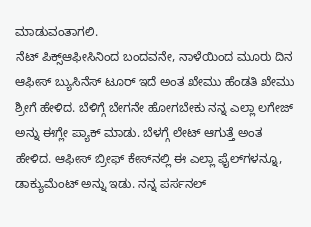ಮಾಡುವಂತಾಗಲಿ.
ನೆಟ್ ಪಿಕ್ಸ್ಆಫೀಸಿನಿಂದ ಬಂದವನೇ, ನಾಳೆಯಿಂದ ಮೂರು ದಿನ ಆಫೀಸ್ ಬ್ಯುಸಿನೆಸ್ ಟೂರ್ ಇದೆ ಅಂತ ಖೇಮು ಹೆಂಡತಿ ಖೇಮು ಶ್ರೀಗೆ ಹೇಳಿದ. ಬೆಳಿಗ್ಗೆ ಬೇಗನೇ ಹೋಗಬೇಕು ನನ್ನ ಎಲ್ಲಾ ಲಗೇಜ್ ಅನ್ನು ಈಗ್ಲೇ ಪ್ಯಾಕ್ ಮಾಡು. ಬೆಳಗ್ಗೆ ಲೇಟ್ ಆಗುತ್ತೆ ಅಂತ ಹೇಳಿದ. ಆಫೀಸ್ ಬ್ರೀಫ್ ಕೇಸ್‌ನಲ್ಲಿ ಈ ಎಲ್ಲಾ ಫೈಲ್‌ಗಳನ್ನೂ, ಡಾಕ್ಯುಮೆಂಟ್ ಅನ್ನು ಇಡು. ನನ್ನ ಪರ್ಸನಲ್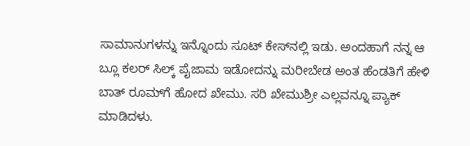ಸಾಮಾನುಗಳನ್ನು ಇನ್ನೊಂದು ಸೂಟ್ ಕೇಸ್‌ನಲ್ಲಿ ಇಡು. ಅಂದಹಾಗೆ ನನ್ನ ಆ ಬ್ಲೂ ಕಲರ್ ಸಿಲ್ಕ್ ಪೈಜಾಮ ಇಡೋದನ್ನು ಮರೀಬೇಡ ಅಂತ ಹೆಂಡತಿಗೆ ಹೇಳಿ ಬಾತ್ ರೂಮ್‌ಗೆ ಹೋದ ಖೇಮು. ಸರಿ ಖೇಮುಶ್ರೀ ಎಲ್ಲವನ್ನೂ ಪ್ಯಾಕ್ ಮಾಡಿದಳು.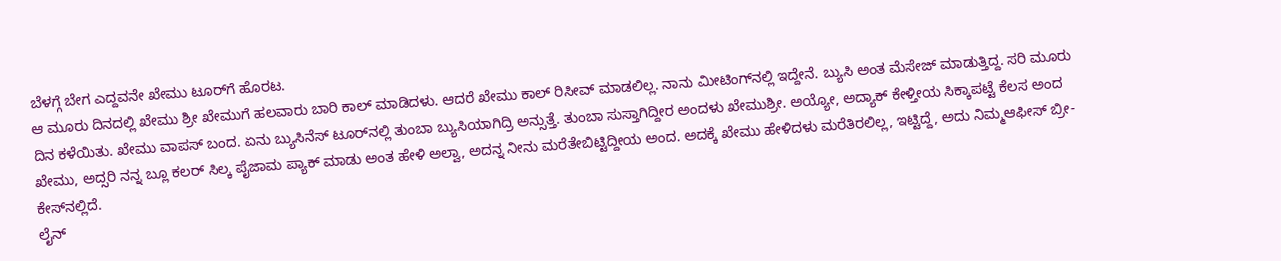ಬೆಳಗ್ಗೆ ಬೇಗ ಎದ್ದವನೇ ಖೇಮು ಟೂರ್‌ಗೆ ಹೊರಟ.
ಆ ಮೂರು ದಿನದಲ್ಲಿ ಖೇಮು ಶ್ರೀ ಖೇಮುಗೆ ಹಲವಾರು ಬಾರಿ ಕಾಲ್ ಮಾಡಿದಳು. ಆದರೆ ಖೇಮು ಕಾಲ್ ರಿಸೀವ್ ಮಾಡಲಿಲ್ಲ. ನಾನು ಮೀಟಿಂಗ್‌ನಲ್ಲಿ ಇದ್ದೇನೆ. ಬ್ಯುಸಿ ಅಂತ ಮೆಸೇಜ್ ಮಾಡುತ್ತಿದ್ದ. ಸರಿ ಮೂರು ದಿನ ಕಳೆಯಿತು. ಖೇಮು ವಾಪಸ್ ಬಂದ. ಏನು ಬ್ಯುಸಿನೆಸ್ ಟೂರ್‌ನಲ್ಲಿ ತುಂಬಾ ಬ್ಯುಸಿಯಾಗಿದ್ರಿ ಅನ್ಸುತ್ತೆ. ತುಂಬಾ ಸುಸ್ತಾಗಿದ್ದೀರ ಅಂದಳು ಖೇಮುಶ್ರೀ. ಅಯ್ಯೋ, ಅದ್ಯಾಕ್ ಕೇಳ್ತೀಯ ಸಿಕ್ಕಾಪಟ್ಟೆ ಕೆಲಸ ಅಂದ ಖೇಮು, ಅದ್ಸರಿ ನನ್ನ ಬ್ಲೂ ಕಲರ್ ಸಿಲ್ಕ ಪೈಜಾಮ ಪ್ಯಾಕ್ ಮಾಡು ಅಂತ ಹೇಳಿ ಅಲ್ವಾ, ಅದನ್ನ ನೀನು ಮರೆತೇಬಿಟ್ಟಿದ್ದೀಯ ಅಂದ. ಅದಕ್ಕೆ ಖೇಮು ಹೇಳಿದಳು ಮರೆತಿರಲಿಲ್ಲ, ಇಟ್ಟಿದ್ದೆ, ಅದು ನಿಮ್ಮಆಫೀಸ್ ಬ್ರೀ- ಕೇಸ್‌ನಲ್ಲಿದೆ.
ಲೈನ್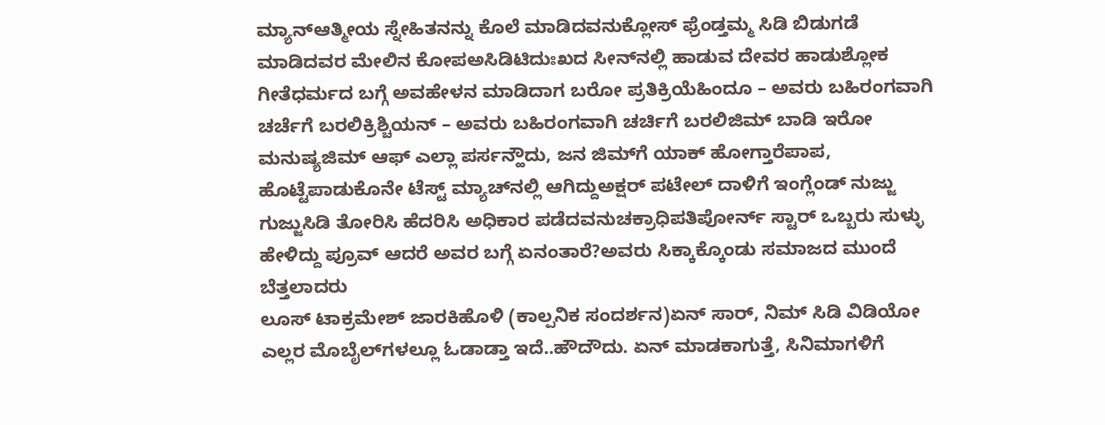ಮ್ಯಾನ್ಆತ್ಮೀಯ ಸ್ನೇಹಿತನನ್ನು ಕೊಲೆ ಮಾಡಿದವನುಕ್ಲೋಸ್ ಫ್ರೆಂಡ್ತಮ್ಮ ಸಿಡಿ ಬಿಡುಗಡೆ ಮಾಡಿದವರ ಮೇಲಿನ ಕೋಪಅಸಿಡಿಟಿದುಃಖದ ಸೀನ್‌ನಲ್ಲಿ ಹಾಡುವ ದೇವರ ಹಾಡುಶ್ಲೋಕ ಗೀತೆಧರ್ಮದ ಬಗ್ಗೆ ಅವಹೇಳನ ಮಾಡಿದಾಗ ಬರೋ ಪ್ರತಿಕ್ರಿಯೆಹಿಂದೂ – ಅವರು ಬಹಿರಂಗವಾಗಿ ಚರ್ಚೆಗೆ ಬರಲಿಕ್ರಿಶ್ಚಿಯನ್ – ಅವರು ಬಹಿರಂಗವಾಗಿ ಚರ್ಚಿಗೆ ಬರಲಿಜಿಮ್ ಬಾಡಿ ಇರೋ ಮನುಷ್ಯಜಿಮ್ ಆಫ್ ಎಲ್ಲಾ ಪರ್ಸನ್ಹೌದು, ಜನ ಜಿಮ್‌ಗೆ ಯಾಕ್ ಹೋಗ್ತಾರೆಪಾಪ, ಹೊಟ್ಟೆಪಾಡುಕೊನೇ ಟೆಸ್ಟ್ ಮ್ಯಾಚ್‌ನಲ್ಲಿ ಆಗಿದ್ದುಅಕ್ಷರ್ ಪಟೇಲ್ ದಾಳಿಗೆ ಇಂಗ್ಲೆಂಡ್ ನುಜ್ಜು ಗುಜ್ಜುಸಿಡಿ ತೋರಿಸಿ ಹೆದರಿಸಿ ಅಧಿಕಾರ ಪಡೆದವನುಚಕ್ರಾಧಿಪತಿಪೋರ್ನ್ ಸ್ಟಾರ್ ಒಬ್ಬರು ಸುಳ್ಳು ಹೇಳಿದ್ದು ಪ್ರೂವ್ ಆದರೆ ಅವರ ಬಗ್ಗೆ ಏನಂತಾರೆ?ಅವರು ಸಿಕ್ಕಾಕ್ಕೊಂಡು ಸಮಾಜದ ಮುಂದೆ ಬೆತ್ತಲಾದರು
ಲೂಸ್ ಟಾಕ್ರಮೇಶ್ ಜಾರಕಿಹೊಳಿ (ಕಾಲ್ಪನಿಕ ಸಂದರ್ಶನ)ಏನ್ ಸಾರ್, ನಿಮ್ ಸಿಡಿ ವಿಡಿಯೋ ಎಲ್ಲರ ಮೊಬೈಲ್‌ಗಳಲ್ಲೂ ಓಡಾಡ್ತಾ ಇದೆ..ಹೌದೌದು. ಏನ್ ಮಾಡಕಾಗುತ್ತೆ, ಸಿನಿಮಾಗಳಿಗೆ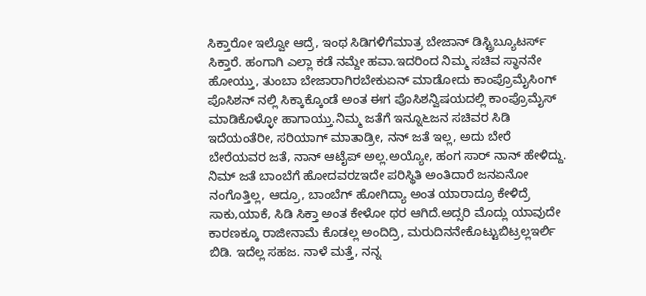ಸಿಕ್ತಾರೋ ಇಲ್ವೋ ಆದ್ರೆ, ಇಂಥ ಸಿಡಿಗಳಿಗೆಮಾತ್ರ ಬೇಜಾನ್ ಡಿಸ್ಟ್ರಿಬ್ಯೂಟರ್ಸ್ ಸಿಕ್ತಾರೆ. ಹಂಗಾಗಿ ಎಲ್ಲಾ ಕಡೆ ನಮ್ದೇ ಹವಾ.ಇದರಿಂದ ನಿಮ್ಮ ಸಚಿವ ಸ್ಥಾನನೇ ಹೋಯ್ತು, ತುಂಬಾ ಬೇಜಾರಾಗಿರಬೇಕುಏನ್ ಮಾಡೋದು ಕಾಂಪ್ರೊಮೈಸಿಂಗ್ ಪೊಸಿಶನ್ ನಲ್ಲಿ ಸಿಕ್ಕಾಕ್ಕೊಂಡೆ ಅಂತ ಈಗ ಪೊಸಿಶನ್ವಿಷಯದಲ್ಲಿ ಕಾಂಪ್ರೊಮೈಸ್ ಮಾಡಿಕೊಳ್ಳೋ ಹಾಗಾಯ್ತು.ನಿಮ್ಮ ಜತೆಗೆ ಇನ್ನೂ೬ಜನ ಸಚಿವರ ಸಿಡಿ ಇದೆಯಂತೆರೀ, ಸರಿಯಾಗ್ ಮಾತಾಡ್ರೀ, ನನ್ ಜತೆ ಇಲ್ಲ, ಅದು ಬೇರೆ ಬೇರೆಯವರ ಜತೆ, ನಾನ್ ಆಟೈಪ್ ಅಲ್ಲ.ಅಯ್ಯೋ, ಹಂಗ ಸಾರ್ ನಾನ್ ಹೇಳಿದ್ದು. ನಿಮ್ ಜತೆ ಬಾಂಬೆಗೆ ಹೋದವರzಇದೇ ಪರಿಸ್ಥಿತಿ ಅಂತಿದಾರೆ ಜನಏನೋ ನಂಗೊತ್ತಿಲ್ಲ, ಆದ್ರೂ, ಬಾಂಬೆಗ್ ಹೋಗಿದ್ಯಾ ಅಂತ ಯಾರಾದ್ರೂ ಕೇಳಿದ್ರೆ ಸಾಕು,ಯಾಕೆ, ಸಿಡಿ ಸಿಕ್ತಾ ಅಂತ ಕೇಳೋ ಥರ ಆಗಿದೆ.ಅದ್ಸರಿ ಮೊದ್ಲು ಯಾವುದೇ ಕಾರಣಕ್ಕೂ ರಾಜೀನಾಮೆ ಕೊಡಲ್ಲ ಅಂದಿದ್ರಿ, ಮರುದಿನನೇಕೊಟ್ಟುಬಿಟ್ರಲ್ಲಇರ್ಲಿ ಬಿಡಿ. ಇದೆಲ್ಲ ಸಹಜ. ನಾಳೆ ಮತ್ತೆ, ನನ್ನ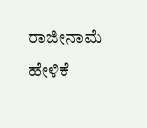ರಾಜೀನಾಮೆ ಹೇಳಿಕೆ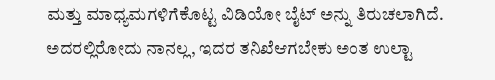ಮತ್ತು ಮಾಧ್ಯಮಗಳಿಗೆಕೊಟ್ಟ ವಿಡಿಯೋ ಬೈಟ್ ಅನ್ನು ತಿರುಚಲಾಗಿದೆ. ಅದರಲ್ಲಿರೋದು ನಾನಲ್ಲ, ಇದರ ತನಿಖೆಆಗಬೇಕು ಅಂತ ಉಲ್ಟಾ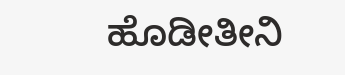ಹೊಡೀತೀನಿ